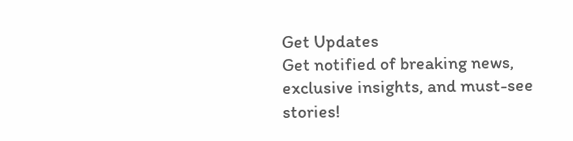Get Updates
Get notified of breaking news, exclusive insights, and must-see stories!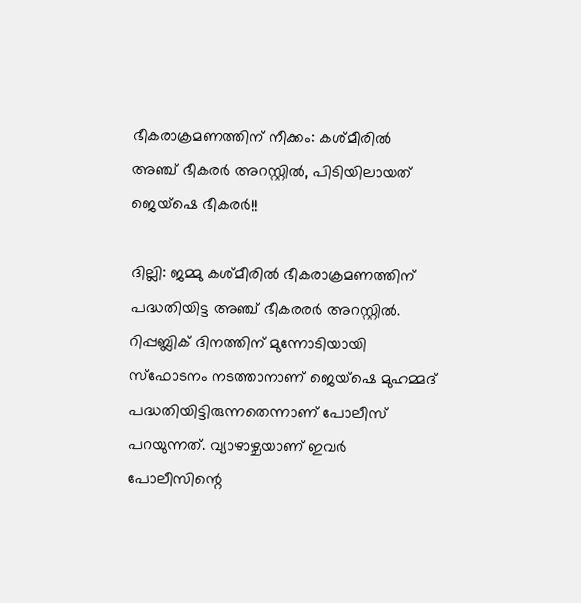ഭീകരാക്രമണത്തിന് നീക്കം: കശ്മീരിൽ അഞ്ച് ഭീകരർ അറസ്റ്റിൽ, പിടിയിലായത് ജെയ്ഷെ ഭീകരർ!!

ദില്ലി: ജമ്മു കശ്മീരിൽ ഭീകരാക്രമണത്തിന് പദ്ധതിയിട്ട അഞ്ച് ഭീകരരർ അറസ്റ്റിൽ. റിപ്പബ്ലിക് ദിനത്തിന് മുന്നോടിയായി സ്ഫോടനം നടത്താനാണ് ജെയ്ഷെ മുഹമ്മദ് പദ്ധതിയിട്ടിരുന്നതെന്നാണ് പോലീസ് പറയുന്നത്. വ്യാഴാഴ്ചയാണ് ഇവർ പോലീസിന്റെ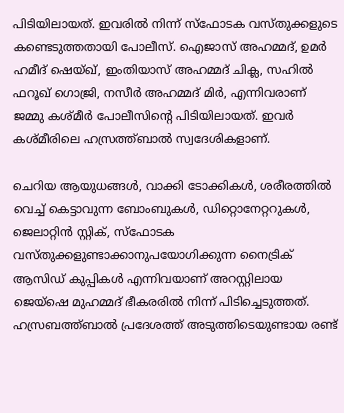പിടിയിലായത്. ഇവരിൽ നിന്ന് സ്ഫോടക വസ്തുക്കളുടെ കണ്ടെടുത്തതായി പോലീസ്. ഐജാസ് അഹമ്മദ്, ഉമർ ഹമീദ് ഷെയ്ഖ്, ഇംതിയാസ് അഹമ്മദ് ചിക്ല, സഹിൽ ഫറൂഖ് ഗൊജ്രി, നസീർ അഹമ്മദ് മിർ, എന്നിവരാണ് ജമ്മു കശ്മീർ പോലീസിന്റെ പിടിയിലായത്. ഇവർ കശ്മീരിലെ ഹസ്രത്ത്ബാൽ സ്വദേശികളാണ്.

ചെറിയ ആയുധങ്ങൾ, വാക്കി ടോക്കികൾ, ശരീരത്തിൽ വെച്ച് കെട്ടാവുന്ന ബോംബുകൾ, ഡിറ്റൊനേറ്ററുകൾ, ജെലാറ്റിൻ സ്റ്റിക്, സ്ഫോടക വസ്തുക്കളുണ്ടാക്കാനുപയോഗിക്കുന്ന നൈട്രിക് ആസിഡ് കുപ്പികൾ എന്നിവയാണ് അറസ്റ്റിലായ ജെയ്ഷെ മുഹമ്മദ് ഭീകരരിൽ നിന്ന് പിടിച്ചെടുത്തത്. ഹസ്രബത്ത്ബാൽ പ്രദേശത്ത് അടുത്തിടെയുണ്ടായ രണ്ട്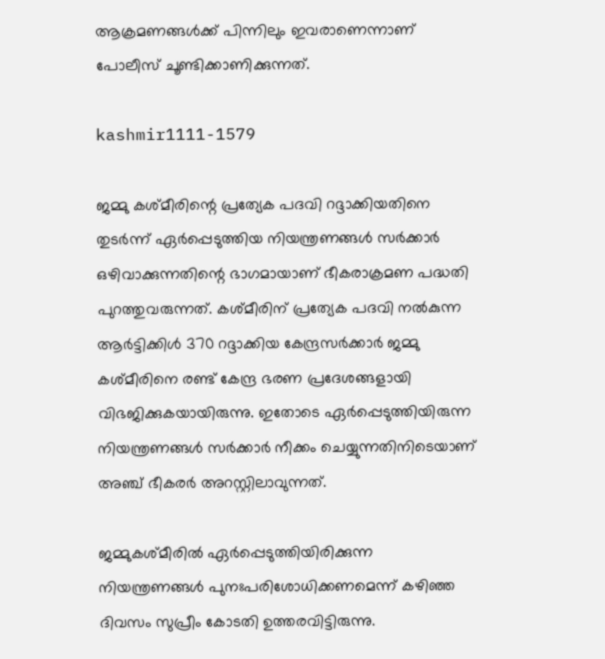ആക്രമണങ്ങൾക്ക് പിന്നിലും ഇവരാണെന്നാണ് പോലീസ് ചൂണ്ടിക്കാണിക്കുന്നത്.

kashmir1111-1579

ജമ്മു കശ്മീരിന്റെ പ്രത്യേക പദവി റദ്ദാക്കിയതിനെ തുടർന്ന് ഏർപ്പെടുത്തിയ നിയന്ത്രണങ്ങൾ സർക്കാർ ഒഴിവാക്കുന്നതിന്റെ ഭാഗമായാണ് ഭീകരാക്രമണ പദ്ധതി പുറത്തുവരുന്നത്. കശ്മീരിന് പ്രത്യേക പദവി നൽകുന്ന ആർട്ടിക്കിൾ 370 റദ്ദാക്കിയ കേന്ദ്രസർക്കാർ ജമ്മു കശ്മീരിനെ രണ്ട് കേന്ദ്ര ഭരണ പ്രദേശങ്ങളായി വിഭജിക്കുകയായിരുന്നു. ഇതോടെ ഏർപ്പെടുത്തിയിരുന്ന നിയന്ത്രണങ്ങൾ സർക്കാർ നീക്കം ചെയ്യുന്നതിനിടെയാണ് അഞ്ച് ഭീകരർ അറസ്റ്റിലാവുന്നത്.

ജമ്മുകശ്മീരിൽ ഏർപ്പെടുത്തിയിരിക്കുന്ന നിയന്ത്രണങ്ങൾ പുനഃപരിശോധിക്കണമെന്ന് കഴിഞ്ഞ ദിവസം സുപ്രീം കോടതി ഉത്തരവിട്ടിരുന്നു.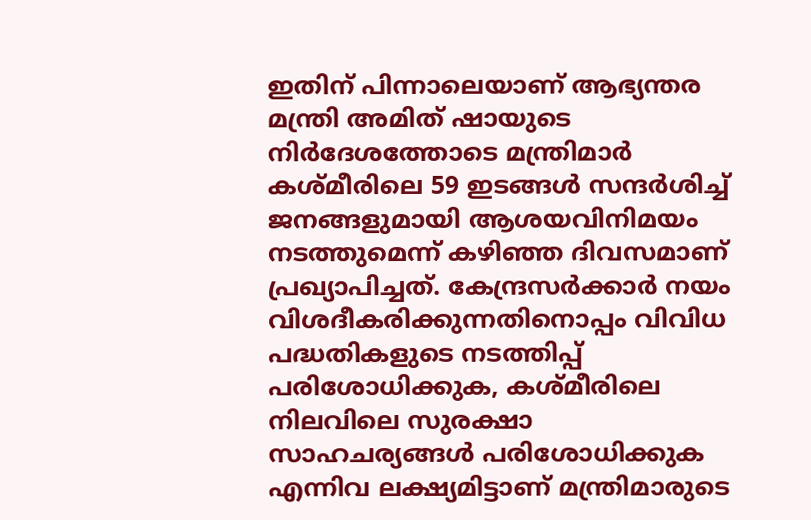ഇതിന് പിന്നാലെയാണ് ആഭ്യന്തര മന്ത്രി അമിത് ഷായുടെ നിർദേശത്തോടെ മന്ത്രിമാർ കശ്മീരിലെ 59 ഇടങ്ങൾ സന്ദർശിച്ച് ജനങ്ങളുമായി ആശയവിനിമയം നടത്തുമെന്ന് കഴിഞ്ഞ ദിവസമാണ് പ്രഖ്യാപിച്ചത്. കേന്ദ്രസർക്കാർ നയം വിശദീകരിക്കുന്നതിനൊപ്പം വിവിധ പദ്ധതികളുടെ നടത്തിപ്പ് പരിശോധിക്കുക, കശ്മീരിലെ നിലവിലെ സുരക്ഷാ സാഹചര്യങ്ങൾ പരിശോധിക്കുക എന്നിവ ലക്ഷ്യമിട്ടാണ് മന്ത്രിമാരുടെ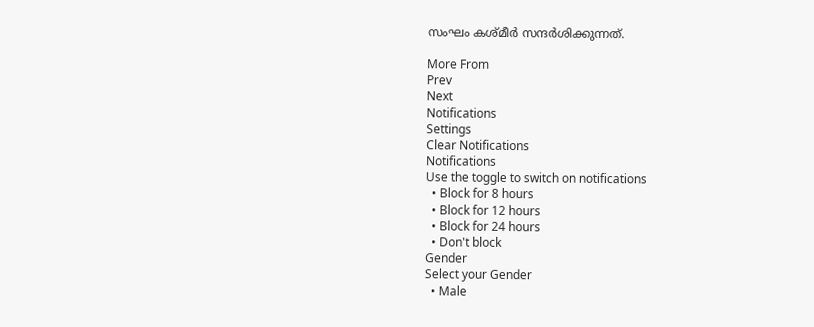സംഘം കശ്മീർ സന്ദർശിക്കുന്നത്.

More From
Prev
Next
Notifications
Settings
Clear Notifications
Notifications
Use the toggle to switch on notifications
  • Block for 8 hours
  • Block for 12 hours
  • Block for 24 hours
  • Don't block
Gender
Select your Gender
  • Male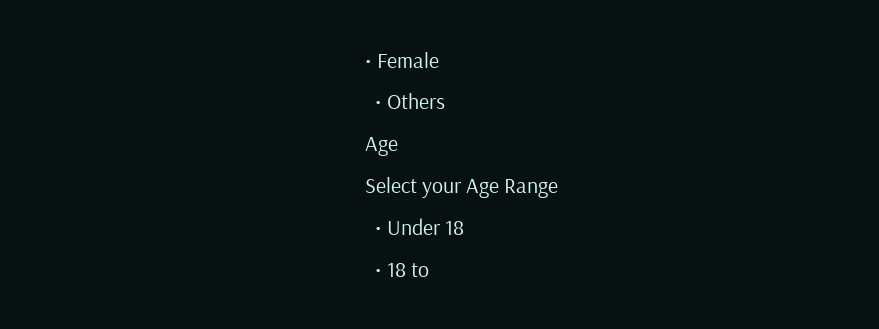• Female
  • Others
Age
Select your Age Range
  • Under 18
  • 18 to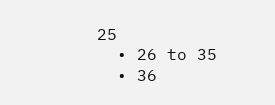25
  • 26 to 35
  • 36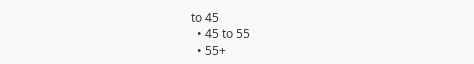to 45
  • 45 to 55
  • 55+